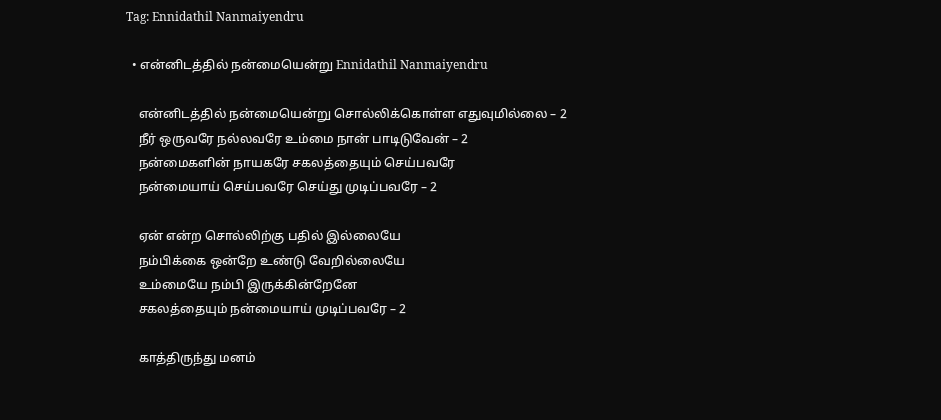Tag: Ennidathil Nanmaiyendru

  • என்னிடத்தில் நன்மையென்று Ennidathil Nanmaiyendru

    என்னிடத்தில் நன்மையென்று சொல்லிக்கொள்ள எதுவுமில்லை – 2
    நீர் ஒருவரே நல்லவரே உம்மை நான் பாடிடுவேன் – 2
    நன்மைகளின் நாயகரே சகலத்தையும் செய்பவரே
    நன்மையாய் செய்பவரே செய்து முடிப்பவரே – 2

    ஏன் என்ற சொல்லிற்கு பதில் இல்லையே
    நம்பிக்கை ஒன்றே உண்டு வேறில்லையே
    உம்மையே நம்பி இருக்கின்றேனே
    சகலத்தையும் நன்மையாய் முடிப்பவரே – 2

    காத்திருந்து மனம்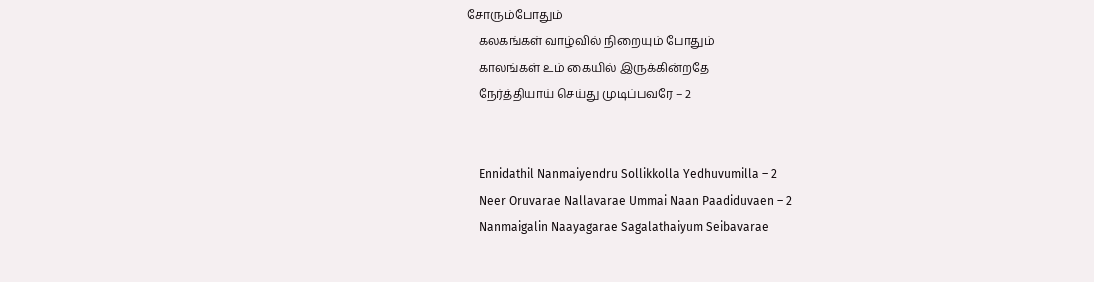சோரும்போதும்
    கலகங்கள் வாழ்வில் நிறையும் போதும்
    காலங்கள் உம் கையில் இருக்கின்றதே
    நேர்த்தியாய் செய்து முடிப்பவரே – 2


    Ennidathil Nanmaiyendru Sollikkolla Yedhuvumilla – 2
    Neer Oruvarae Nallavarae Ummai Naan Paadiduvaen – 2
    Nanmaigalin Naayagarae Sagalathaiyum Seibavarae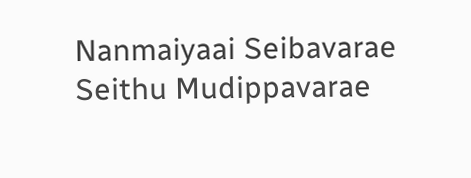Nanmaiyaai Seibavarae Seithu Mudippavarae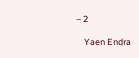– 2

    Yaen Endra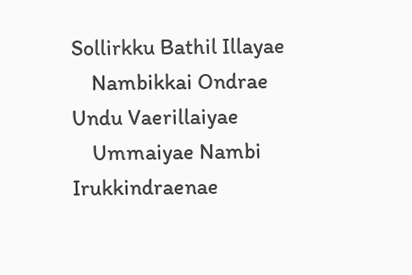Sollirkku Bathil Illayae
    Nambikkai Ondrae Undu Vaerillaiyae
    Ummaiyae Nambi Irukkindraenae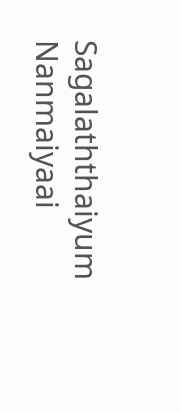Sagalaththaiyum Nanmaiyaai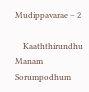Mudippavarae – 2

    Kaaththirundhu Manam Sorumpodhum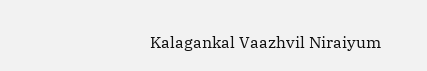Kalagankal Vaazhvil Niraiyum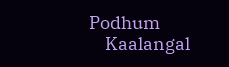Podhum
    Kaalangal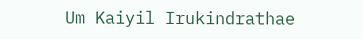Um Kaiyil Irukindrathae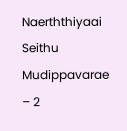Naerththiyaai Seithu Mudippavarae – 2